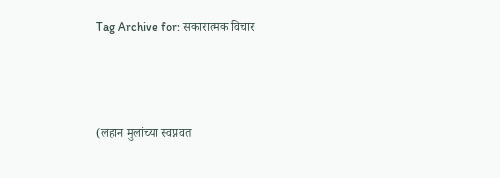Tag Archive for: सकारात्मक विचार



(लहान मुलांच्या स्वप्नवत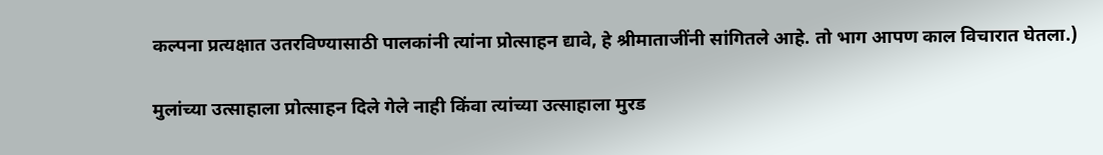कल्पना प्रत्यक्षात उतरविण्यासाठी पालकांनी त्यांना प्रोत्साहन द्यावे, हे श्रीमाताजींनी सांगितले आहे. तो भाग आपण काल विचारात घेतला.)

मुलांच्या उत्साहाला प्रोत्साहन दिले गेले नाही किंवा त्यांच्या उत्साहाला मुरड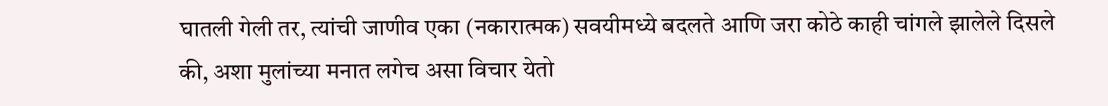घातली गेली तर, त्यांची जाणीव एका (नकारात्मक) सवयीमध्ये बदलते आणि जरा कोठे काही चांगले झालेले दिसले की, अशा मुलांच्या मनात लगेच असा विचार येतो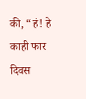की, “हं! हे काही फार दिवस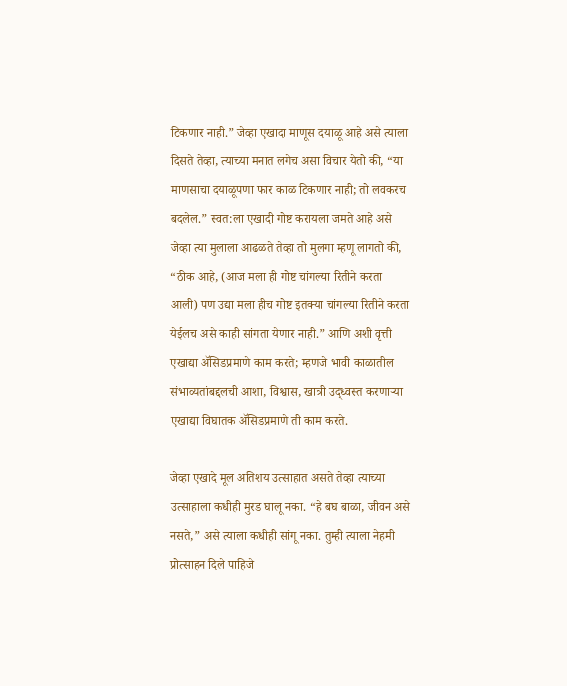टिकणार नाही.” जेव्हा एखादा माणूस दयाळू आहे असे त्याला दिसते तेव्हा, त्याच्या मनात लगेच असा विचार येतो की, “या माणसाचा दयाळूपणा फार काळ टिकणार नाही; तो लवकरच बदलेल.” स्वत:ला एखादी गोष्ट करायला जमते आहे असे जेव्हा त्या मुलाला आढळते तेव्हा तो मुलगा म्हणू लागतो की, “ठीक आहे, (आज मला ही गोष्ट चांगल्या रितीने करता आली) पण उद्या मला हीच गोष्ट इतक्या चांगल्या रितीने करता येईलच असे काही सांगता येणार नाही.” आणि अशी वृत्ती एखाद्या ॲसिडप्रमाणे काम करते; म्हणजे भावी काळातील संभाव्यतांबद्दलची आशा, विश्वास, खात्री उद्ध्वस्त करणाऱ्या एखाद्या विघातक ॲसिडप्रमाणे ती काम करते.

जेव्हा एखादे मूल अतिशय उत्साहात असते तेव्हा त्याच्या उत्साहाला कधीही मुरड घालू नका. “हे बघ बाळा, जीवन असे नसते,” असे त्याला कधीही सांगू नका. तुम्ही त्याला नेहमी प्रोत्साहन दिले पाहिजे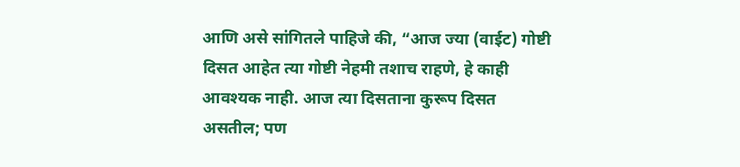आणि असे सांगितले पाहिजे की, “आज ज्या (वाईट) गोष्टी दिसत आहेत त्या गोष्टी नेहमी तशाच राहणे, हे काही आवश्यक नाही. आज त्या दिसताना कुरूप दिसत असतील; पण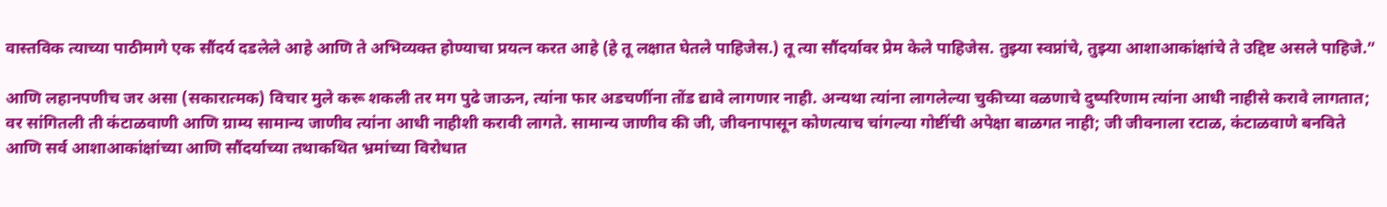वास्तविक त्याच्या पाठीमागे एक सौंदर्य दडलेले आहे आणि ते अभिव्यक्त होण्याचा प्रयत्न करत आहे (हे तू लक्षात घेतले पाहिजेस.) तू त्या सौंदर्यावर प्रेम केले पाहिजेस. तुझ्या स्वप्नांचे, तुझ्या आशाआकांक्षांचे ते उद्दिष्ट असले पाहिजे.”

आणि लहानपणीच जर असा (सकारात्मक) विचार मुले करू शकली तर मग पुढे जाऊन, त्यांना फार अडचणींना तोंड द्यावे लागणार नाही. अन्यथा त्यांना लागलेल्या चुकीच्या वळणाचे दुष्परिणाम त्यांना आधी नाहीसे करावे लागतात; वर सांगितली ती कंटाळवाणी आणि ग्राम्य सामान्य जाणीव त्यांना आधी नाहीशी करावी लागते. सामान्य जाणीव की जी, जीवनापासून कोणत्याच चांगल्या गोष्टींची अपेक्षा बाळगत नाही; जी जीवनाला रटाळ, कंटाळवाणे बनविते आणि सर्व आशाआकांक्षांच्या आणि सौंदर्याच्या तथाकथित भ्रमांच्या विरोधात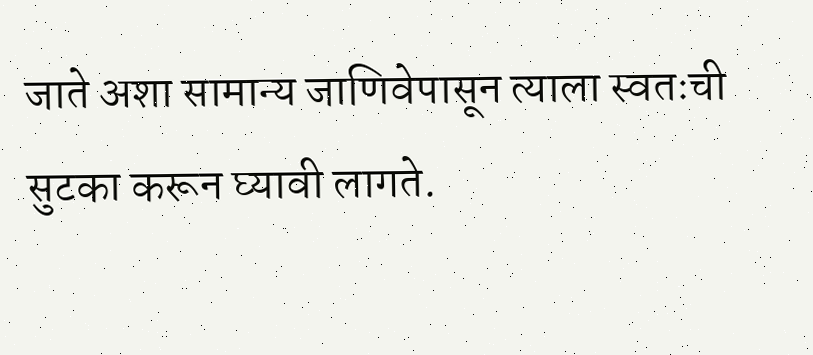जाते अशा सामान्य जाणिवेपासून त्याला स्वतःची सुटका करून घ्यावी लागते.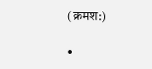(क्रमश:)

•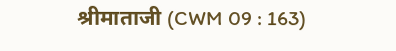श्रीमाताजी (CWM 09 : 163)